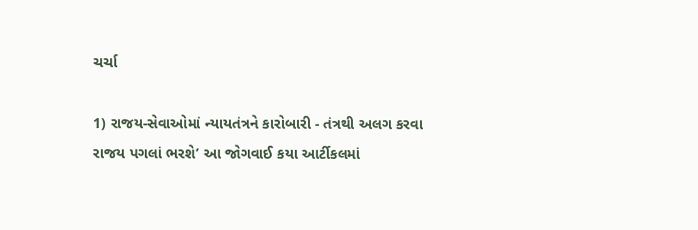ચર્ચા

1) રાજય-સેવાઓમાં ન્યાયતંત્રને કારોબારી - તંત્રથી અલગ કરવા રાજય પગલાં ભરશે’ આ જોગવાઈ કયા આર્ટીકલમાં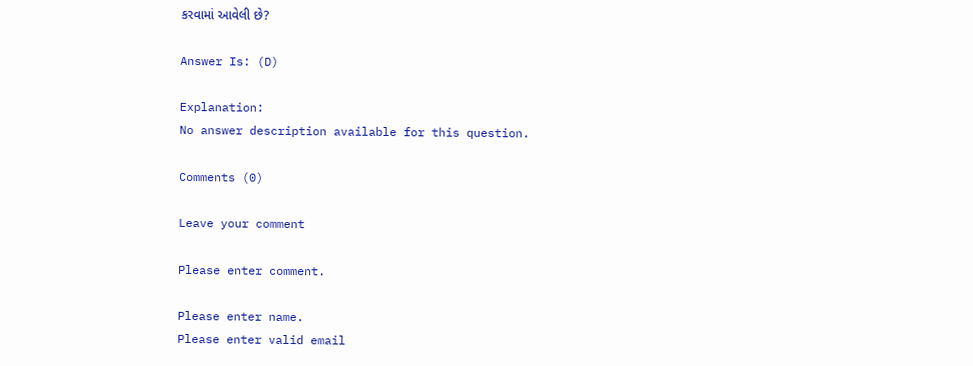કરવામાં આવેલી છે?

Answer Is: (D)

Explanation:
No answer description available for this question.

Comments (0)

Leave your comment

Please enter comment.

Please enter name.
Please enter valid email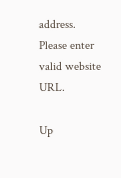address.
Please enter valid website URL.

Up